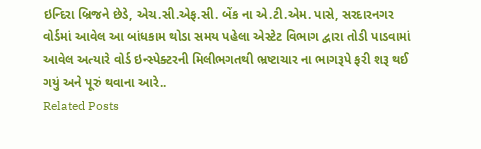ઇન્દિરા બ્રિજને છેડે, એચ.સી.એફ.સી. બેંક ના એ.ટી.એમ. પાસે, સરદારનગર વોર્ડમાં આવેલ આ બાંધકામ થોડા સમય પહેલા એસ્ટેટ વિભાગ દ્વારા તોડી પાડવામાં આવેલ અત્યારે વોર્ડ ઇન્સ્પેક્ટરની મિલીભગતથી ભ્રષ્ટાચાર ના ભાગરૂપે ફરી શરૂ થઈ ગયું અને પૂરું થવાના આરે..
Related Posts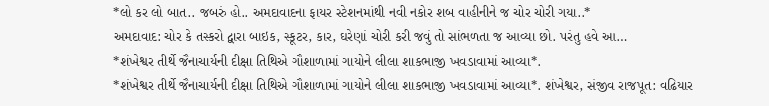*લો કર લો બાત.. જબરું હો.. અમદાવાદના ફાયર સ્ટેશનમાંથી નવી નકોર શબ વાહીનીને જ ચોર ચોરી ગયા..*
અમદાવાદ: ચોર કે તસ્કરો દ્વારા બાઇક, સ્કૂટર, કાર, ઘરેણાં ચોરી કરી જવું તો સાંભળતા જ આવ્યા છો. પરંતુ હવે આ…
*શંખેશ્વર તીર્થે જૈનાચાર્યની દીક્ષા તિથિએ ગૌશાળામાં ગાયોને લીલા શાકભાજી ખવડાવામાં આવ્યા*.
*શંખેશ્વર તીર્થે જૈનાચાર્યની દીક્ષા તિથિએ ગૌશાળામાં ગાયોને લીલા શાકભાજી ખવડાવામાં આવ્યા*. શંખેશ્વર, સંજીવ રાજપૂત: વઢિયાર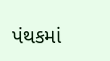પંથકમાં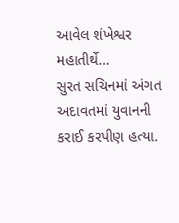આવેલ શંખેશ્વર મહાતીર્થે…
સુરત સચિનમાં અંગત અદાવતમાં યુવાનની કરાઈ કરપીણ હત્યા.